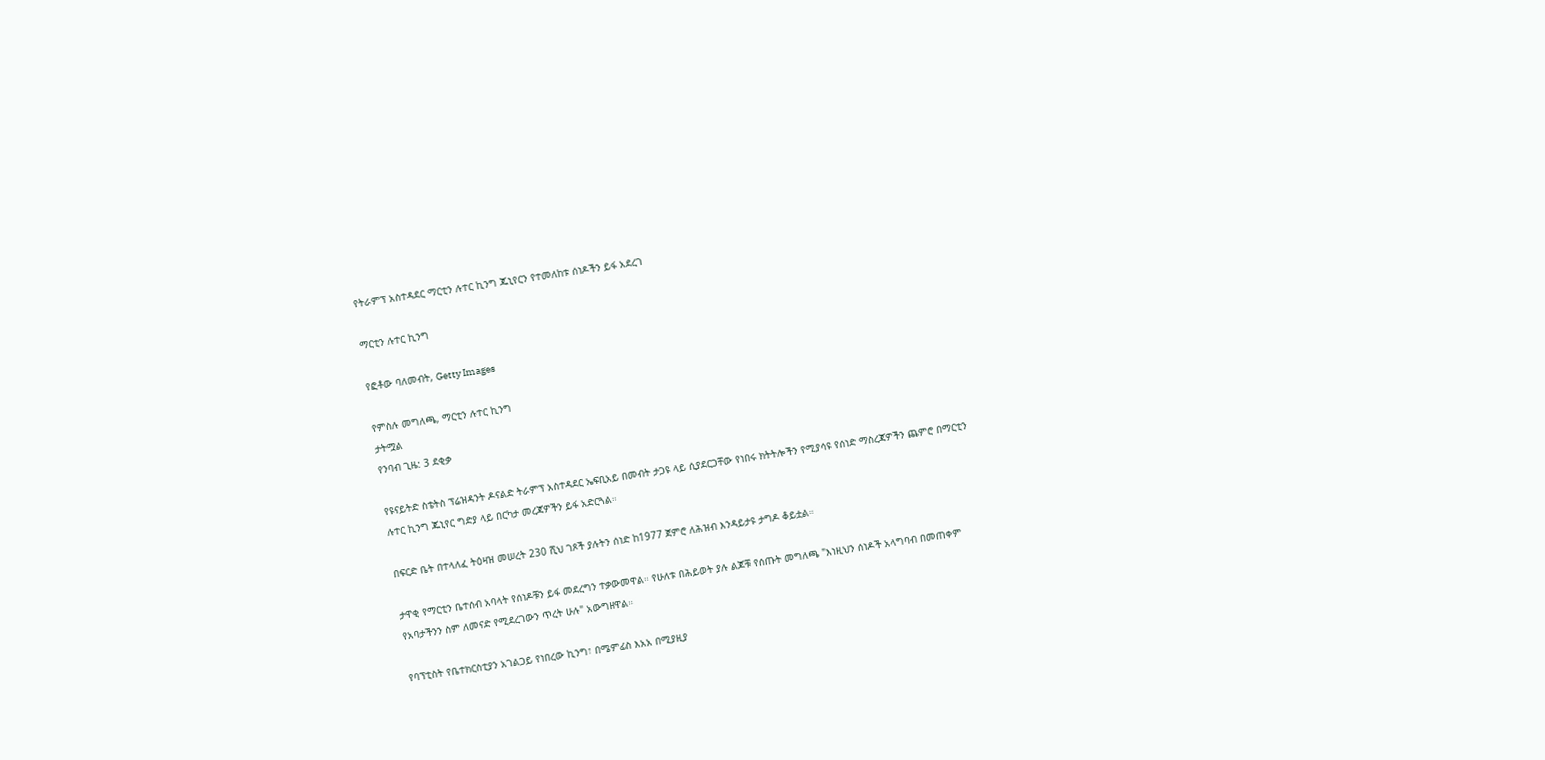የትራምፕ አስተዳደር ማርቲን ሉተር ኪንግ ጁኒየርን የተመለከቱ ሰነዶችን ይፋ አደረገ

ማርቲን ሉተር ኪንግ

የፎቶው ባለመብት, Getty Images

የምስሉ መግለጫ, ማርቲን ሉተር ኪንግ
ታትሟል
የንባብ ጊዜ: 3 ደቂቃ

የዩናይትድ ስቴትስ ፕሬዝዳንት ዶናልድ ትራምፕ አስተዳደር ኤፍቢአይ በመብት ታጋዩ ላይ ሲያደርጋቸው የነበሩ ክትትሎችን የሚያሳዩ የሰነድ ማስረጃዎችን ጨምሮ በማርቲን ሉተር ኪንግ ጁኒየር ግድያ ላይ በርካታ መረጃዎችን ይፋ አድርጓል።

በፍርድ ቤት በተላለፈ ትዕዛዝ መሠረት 230 ሺህ ገጾች ያሉትን ሰነድ ከ1977 ጀምሮ ለሕዝብ እንዳይታዩ ታግዶ ቆይቷል።

ታዋቂ የማርቲን ቤተሰብ አባላት የሰነዶቹን ይፋ መደረግን ተቃውመዋል። የሁለቱ በሕይወት ያሉ ልጆቹ የሰጡት መግለጫ "እነዚህን ሰነዶች አላግባብ በመጠቀም የአባታችንን ስም ለመናድ የሚደረገውን ጥረት ሁሉ" አውግዘዋል።

የባፕቲስት የቤተክርስቲያን አገልጋይ የነበረው ኪንግ፣ በሜምፊስ እአአ በሚያዚያ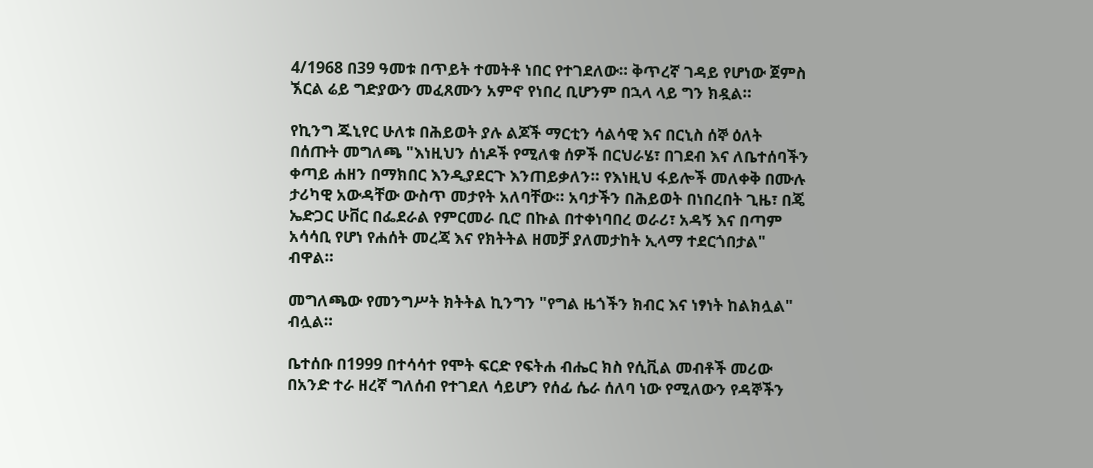4/1968 በ39 ዓመቱ በጥይት ተመትቶ ነበር የተገደለው። ቅጥረኛ ገዳይ የሆነው ጀምስ ኧርል ሬይ ግድያውን መፈጸሙን አምኖ የነበረ ቢሆንም በኋላ ላይ ግን ክዷል።

የኪንግ ጁኒየር ሁለቱ በሕይወት ያሉ ልጆች ማርቲን ሳልሳዊ እና በርኒስ ሰኞ ዕለት በሰጡት መግለጫ "እነዚህን ሰነዶች የሚለቁ ሰዎች በርህራሄ፣ በገደብ እና ለቤተሰባችን ቀጣይ ሐዘን በማክበር እንዲያደርጉ እንጠይቃለን። የእነዚህ ፋይሎች መለቀቅ በሙሉ ታሪካዊ አውዳቸው ውስጥ መታየት አለባቸው። አባታችን በሕይወት በነበረበት ጊዜ፣ በጄ ኤድጋር ሁቨር በፌደራል የምርመራ ቢሮ በኩል በተቀነባበረ ወራሪ፣ አዳኝ እና በጣም አሳሳቢ የሆነ የሐሰት መረጃ እና የክትትል ዘመቻ ያለመታከት ኢላማ ተደርጎበታል" ብዋል።

መግለጫው የመንግሥት ክትትል ኪንግን "የግል ዜጎችን ክብር እና ነፃነት ከልክሏል" ብሏል።

ቤተሰቡ በ1999 በተሳሳተ የሞት ፍርድ የፍትሐ ብሔር ክስ የሲቪል መብቶች መሪው በአንድ ተራ ዘረኛ ግለሰብ የተገደለ ሳይሆን የሰፊ ሴራ ሰለባ ነው የሚለውን የዳኞችን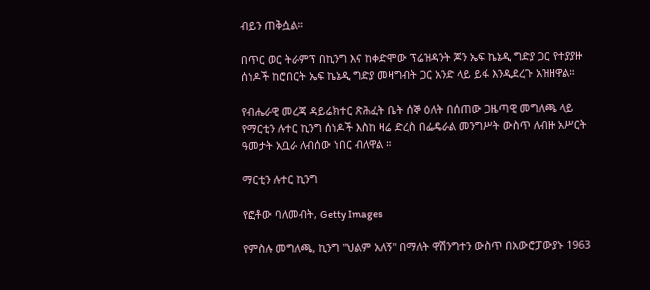ብይን ጠቅሷል።

በጥር ወር ትራምፕ በኪንግ እና ከቀድሞው ፕሬዝዳንት ጆን ኤፍ ኬኔዲ ግድያ ጋር የተያያዙ ሰነዶች ከሮበርት ኤፍ ኬኔዲ ግድያ መዛግብት ጋር አንድ ላይ ይፋ እንዲደረጉ አዝዘዋል።

የብሔራዊ መረጃ ዳይሬክተር ጽሕፈት ቤት ሰኞ ዕለት በሰጠው ጋዜጣዊ መግለጫ ላይ የማርቲን ሉተር ኪንግ ሰነዶች እስከ ዛሬ ድረስ በፌዴራል መንግሥት ውስጥ ለብዙ አሥርት ዓመታት አቧራ ለብሰው ነበር ብለዋል ።

ማርቲን ሉተር ኪንግ

የፎቶው ባለመብት, Getty Images

የምስሉ መግለጫ, ኪንግ "ህልም አለኝ" በማለት ዋሽንግተን ውስጥ በአውሮፓውያኑ 1963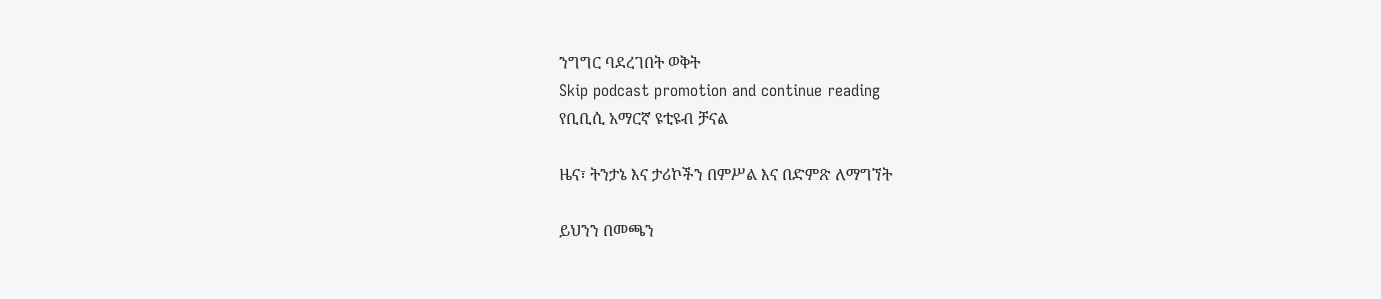ንግግር ባደረገበት ወቅት
Skip podcast promotion and continue reading
የቢቢሲ አማርኛ ዩቲዩብ ቻናል

ዜና፣ ትንታኔ እና ታሪኮችን በምሥል እና በድምጽ ለማግኘት

ይህንን በመጫን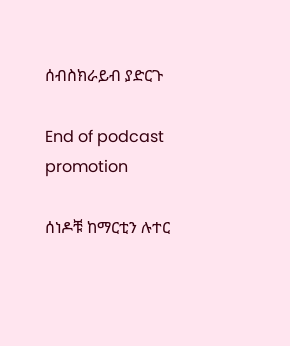ሰብስክራይብ ያድርጉ

End of podcast promotion

ሰነዶቹ ከማርቲን ሉተር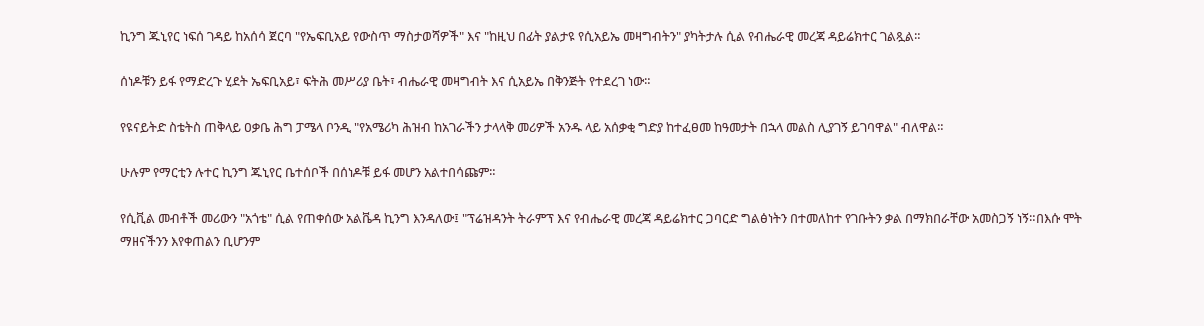ኪንግ ጁኒየር ነፍሰ ገዳይ ከአሰሳ ጀርባ "የኤፍቢአይ የውስጥ ማስታወሻዎች" እና "ከዚህ በፊት ያልታዩ የሲአይኤ መዛግብትን" ያካትታሉ ሲል የብሔራዊ መረጃ ዳይሬክተር ገልጿል።

ሰነዶቹን ይፋ የማድረጉ ሂደት ኤፍቢአይ፣ ፍትሕ መሥሪያ ቤት፣ ብሔራዊ መዛግብት እና ሲአይኤ በቅንጅት የተደረገ ነው።

የዩናይትድ ስቴትስ ጠቅላይ ዐቃቤ ሕግ ፓሜላ ቦንዲ "የአሜሪካ ሕዝብ ከአገራችን ታላላቅ መሪዎች አንዱ ላይ አሰቃቂ ግድያ ከተፈፀመ ከዓመታት በኋላ መልስ ሊያገኝ ይገባዋል" ብለዋል።

ሁሉም የማርቲን ሉተር ኪንግ ጁኒየር ቤተሰቦች በሰነዶቹ ይፋ መሆን አልተበሳጩም።

የሲቪል መብቶች መሪውን "አጎቴ" ሲል የጠቀሰው አልቬዳ ኪንግ እንዳለው፤ "ፕሬዝዳንት ትራምፕ እና የብሔራዊ መረጃ ዳይሬክተር ጋባርድ ግልፅነትን በተመለከተ የገቡትን ቃል በማክበራቸው አመስጋኝ ነኝ።በእሱ ሞት ማዘናችንን እየቀጠልን ቢሆንም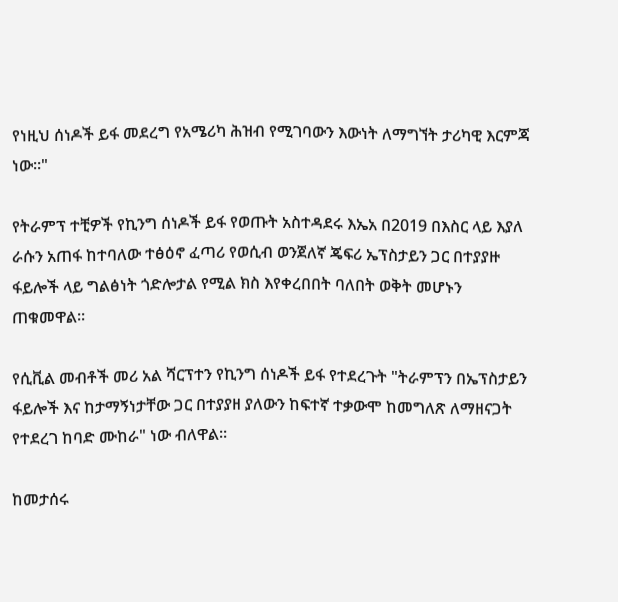የነዚህ ሰነዶች ይፋ መደረግ የአሜሪካ ሕዝብ የሚገባውን እውነት ለማግኘት ታሪካዊ እርምጃ ነው።"

የትራምፕ ተቺዎች የኪንግ ሰነዶች ይፋ የወጡት አስተዳደሩ እኤአ በ2019 በእስር ላይ እያለ ራሱን አጠፋ ከተባለው ተፅዕኖ ፈጣሪ የወሲብ ወንጀለኛ ጄፍሪ ኤፕስታይን ጋር በተያያዙ ፋይሎች ላይ ግልፅነት ጎድሎታል የሚል ክስ እየቀረበበት ባለበት ወቅት መሆኑን ጠቁመዋል።

የሲቪል መብቶች መሪ አል ሻርፕተን የኪንግ ሰነዶች ይፋ የተደረጉት "ትራምፕን በኤፕስታይን ፋይሎች እና ከታማኝነታቸው ጋር በተያያዘ ያለውን ከፍተኛ ተቃውሞ ከመግለጽ ለማዘናጋት የተደረገ ከባድ ሙከራ" ነው ብለዋል።

ከመታሰሩ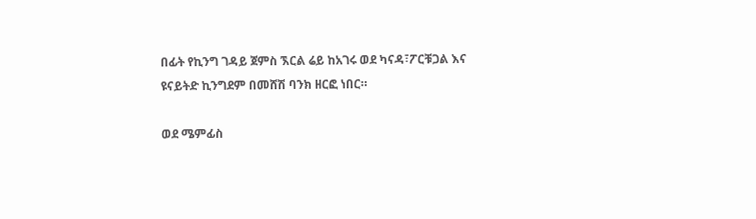በፊት የኪንግ ገዳይ ጀምስ ኧርል ሬይ ከአገሩ ወደ ካናዳ፣ፖርቹጋል እና ዩናይትድ ኪንግደም በመሸሽ ባንክ ዘርፎ ነበር።

ወደ ሜምፊስ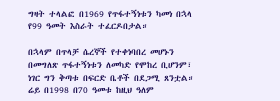ግዛት ተላልፎ በ1969 የጥፋተኝነቱን ካመነ በኋላ የ99 ዓመት እስራት ተፈርዶበታል።

በኋላም በጥላቻ ሴረኞች የተቀነባበረ መሆኑን በመግለጽ ጥፋተኝነቱን ለመካድ የሞከረ ቢሆንም፣ ነገር ግን ቅጣቱ በፍርድ ቤቶች በደጋሚ ጸንቷል። ሬይ በ1998 በ70 ዓመቱ ከዚህ ዓለም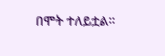በሞት ተለይቷል።